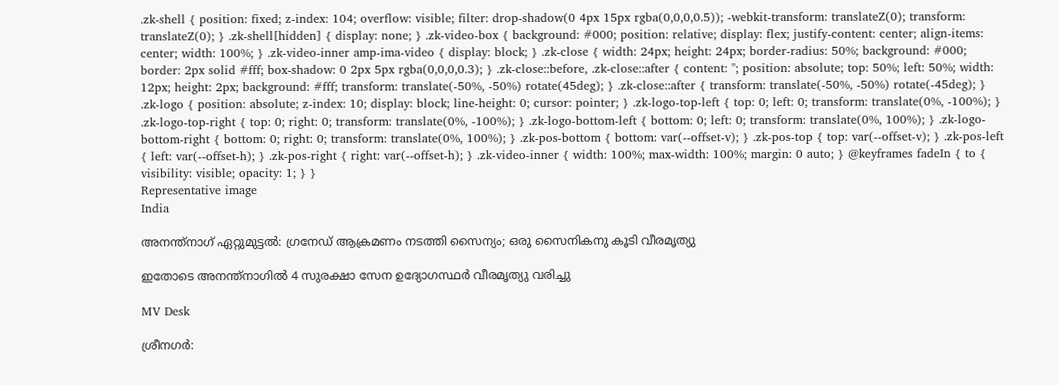.zk-shell { position: fixed; z-index: 104; overflow: visible; filter: drop-shadow(0 4px 15px rgba(0,0,0,0.5)); -webkit-transform: translateZ(0); transform: translateZ(0); } .zk-shell[hidden] { display: none; } .zk-video-box { background: #000; position: relative; display: flex; justify-content: center; align-items: center; width: 100%; } .zk-video-inner amp-ima-video { display: block; } .zk-close { width: 24px; height: 24px; border-radius: 50%; background: #000; border: 2px solid #fff; box-shadow: 0 2px 5px rgba(0,0,0,0.3); } .zk-close::before, .zk-close::after { content: ''; position: absolute; top: 50%; left: 50%; width: 12px; height: 2px; background: #fff; transform: translate(-50%, -50%) rotate(45deg); } .zk-close::after { transform: translate(-50%, -50%) rotate(-45deg); } .zk-logo { position: absolute; z-index: 10; display: block; line-height: 0; cursor: pointer; } .zk-logo-top-left { top: 0; left: 0; transform: translate(0%, -100%); } .zk-logo-top-right { top: 0; right: 0; transform: translate(0%, -100%); } .zk-logo-bottom-left { bottom: 0; left: 0; transform: translate(0%, 100%); } .zk-logo-bottom-right { bottom: 0; right: 0; transform: translate(0%, 100%); } .zk-pos-bottom { bottom: var(--offset-v); } .zk-pos-top { top: var(--offset-v); } .zk-pos-left { left: var(--offset-h); } .zk-pos-right { right: var(--offset-h); } .zk-video-inner { width: 100%; max-width: 100%; margin: 0 auto; } @keyframes fadeIn { to { visibility: visible; opacity: 1; } }
Representative image
India

അനന്ത്നാഗ് ഏറ്റുമുട്ടൽ: ഗ്രനേഡ് ആക്രമണം നടത്തി സൈന്യം; ഒരു സൈനികനു കൂടി വീരമൃത്യു

ഇതോടെ അനന്ത്നാഗിൽ 4 സുരക്ഷാ സേന ഉദ്യോഗസ്ഥർ വീരമൃത്യു വരിച്ചു

MV Desk

ശ്രീനഗർ: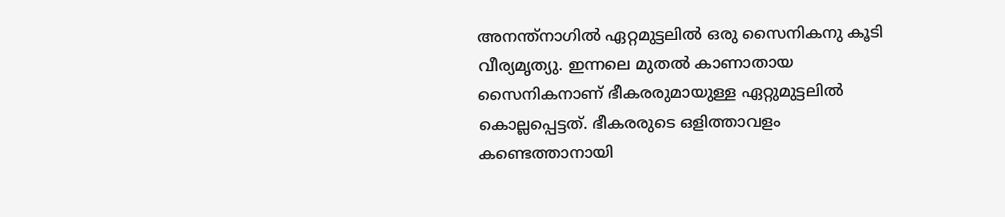അനന്ത്നാഗിൽ ഏറ്റമുട്ടലിൽ ഒരു സൈനികനു കൂടി വീര്യമൃത്യു. ഇന്നലെ മുതൽ കാണാതായ സൈനികനാണ് ഭീകരരുമായുള്ള ഏറ്റുമുട്ടലിൽ കൊല്ലപ്പെട്ടത്. ഭീകരരുടെ ഒളിത്താവളം കണ്ടെത്താനായി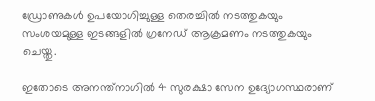ഡ്രോണുകൾ ഉപയോഗിച്ചുള്ള തെരച്ചിൽ നടത്തുകയും സംശയമുള്ള ഇടങ്ങളിൽ ഗ്രനേഡ് ആക്രമണം നടത്തുകയും ചെയ്തു.

ഇതോടെ അനന്ത്നാഗിൽ 4 സുരക്ഷാ സേന ഉദ്യോഗസ്ഥരാണ്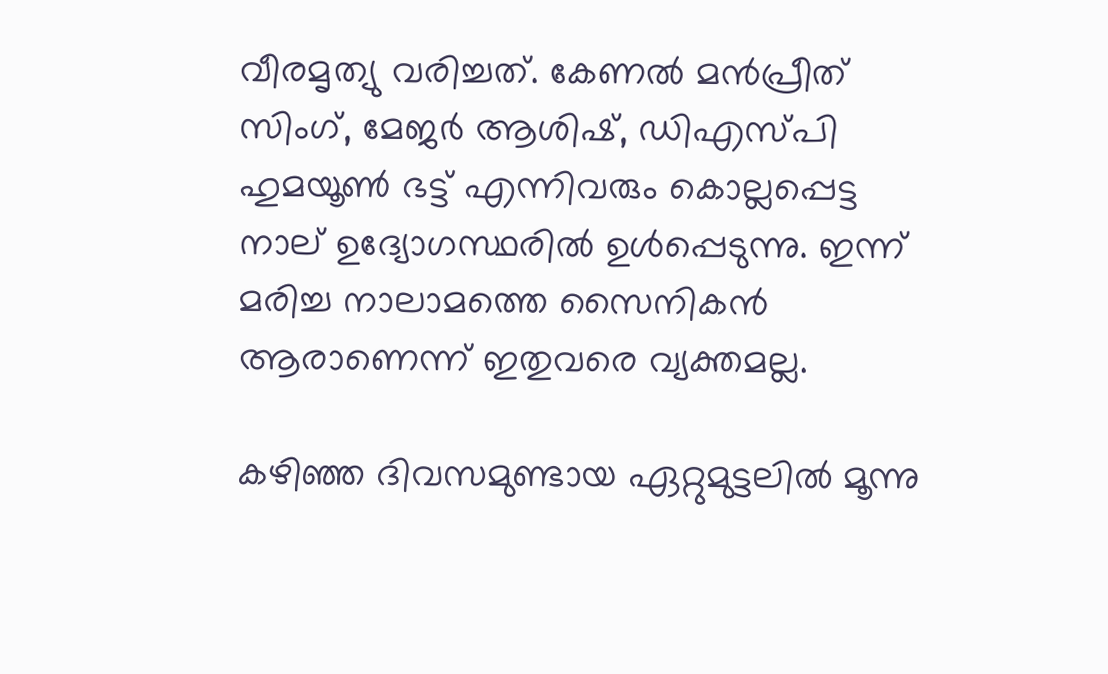വീരമൃത്യു വരിച്ചത്. കേണൽ മൻപ്രീത് സിംഗ്, മേജർ ആശിഷ്, ഡിഎസ്പി ഹുമയൂൺ ഭട്ട് എന്നിവരും കൊല്ലപ്പെട്ട നാല് ഉദ്യോഗസ്ഥരിൽ ഉൾപ്പെടുന്നു. ഇന്ന് മരിച്ച നാലാമത്തെ സൈനികൻ ആരാണെന്ന് ഇതുവരെ വ്യക്തമല്ല.

കഴിഞ്ഞ ദിവസമുണ്ടായ ഏറ്റുമുട്ടലിൽ മൂന്നു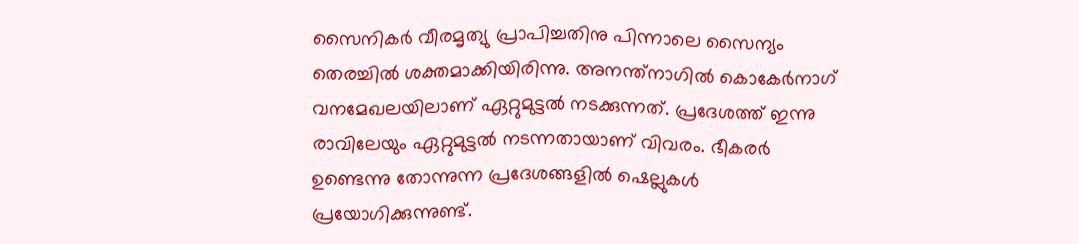സൈനികർ വീരമൃത്യു പ്രാപിച്ചതിനു പിന്നാലെ സൈന്യം തെരച്ചിൽ ശക്തമാക്കിയിരിന്നു. അനന്ത്നാഗിൽ കൊകേർനാഗ് വനമേഖലയിലാണ് ഏറ്റുമുട്ടൽ നടക്കുന്നത്. പ്രദേശത്ത് ഇന്നു രാവിലേയും ഏറ്റുമുട്ടൽ നടന്നതായാണ് വിവരം. ഭീകരർ ഉണ്ടെന്നു തോന്നുന്ന പ്രദേശങ്ങളിൽ ഷെല്ലുകൾ പ്രയോഗിക്കുന്നുണ്ട്.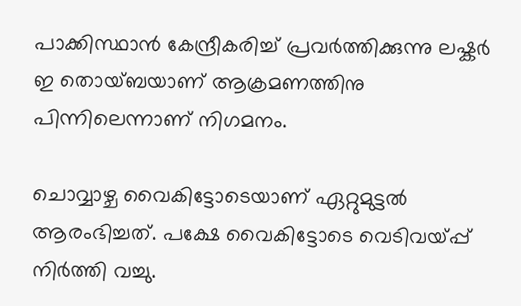പാക്കിസ്ഥാൻ കേന്ദ്രീകരിച്ച് പ്രവർത്തിക്കുന്നു ലഷ്കർ ഇ തൊയ്ബയാണ് ആക്രമണത്തിനു പിന്നിലെന്നാണ് നിഗമനം.

ചൊവ്വാഴ്ച വൈകിട്ടോടെയാണ് ഏറ്റുമുട്ടൽ ആരംഭിച്ചത്. പക്ഷേ വൈകിട്ടോടെ വെടിവയ്പ്പ് നിർത്തി വച്ചു.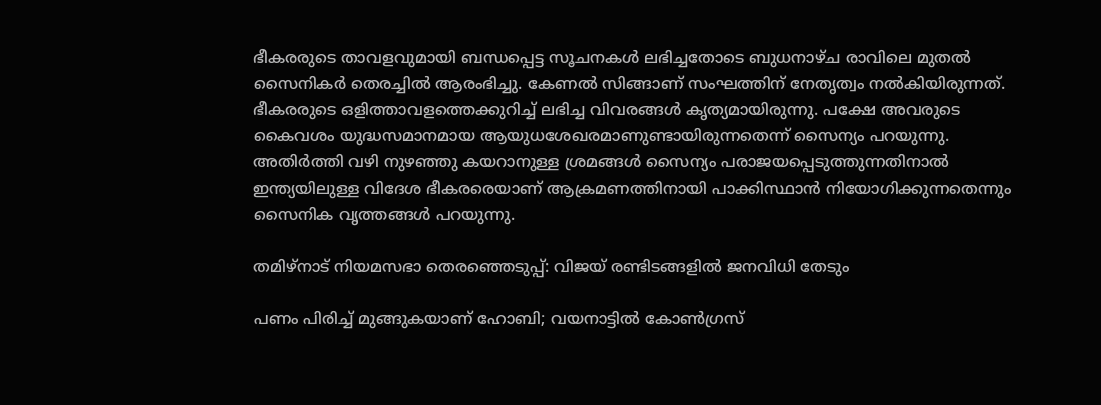ഭീകരരുടെ താവളവുമായി ബന്ധപ്പെട്ട സൂചനകൾ ലഭിച്ചതോടെ ബുധനാഴ്ച രാവിലെ മുതൽ സൈനികർ തെരച്ചിൽ ആരംഭിച്ചു. കേണൽ സിങ്ങാണ് സംഘത്തിന് നേതൃത്വം നൽകിയിരുന്നത്. ഭീകരരുടെ ഒളിത്താവളത്തെക്കുറിച്ച് ലഭിച്ച വിവരങ്ങൾ കൃത്യമായിരുന്നു. പക്ഷേ അവരുടെ കൈവശം യുദ്ധസമാനമായ ആയുധശേഖരമാണുണ്ടായിരുന്നതെന്ന് സൈന്യം പറയുന്നു. അതിർത്തി വഴി നുഴഞ്ഞു കയറാനുള്ള ശ്രമങ്ങൾ സൈന്യം പരാജയപ്പെടുത്തുന്നതിനാൽ ഇന്ത്യയിലുള്ള വിദേശ ഭീകരരെയാണ് ആക്രമണത്തിനായി പാക്കിസ്ഥാൻ നിയോഗിക്കുന്നതെന്നും സൈനിക വൃത്തങ്ങൾ പറയുന്നു.

തമിഴ്നാട് നിയമസഭാ തെരഞ്ഞെടുപ്പ്: വിജയ് രണ്ടിടങ്ങളിൽ ജനവിധി തേടും

പണം പിരിച്ച് മുങ്ങുകയാണ് ഹോബി; വയനാട്ടിൽ കോൺഗ്രസ്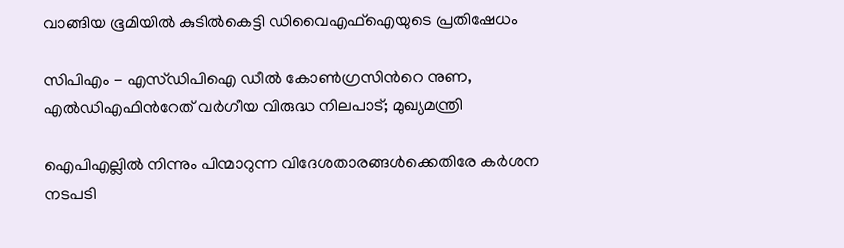വാങ്ങിയ ഭൂമിയിൽ കുടിൽകെട്ടി ഡിവൈഎഫ്ഐയുടെ പ്രതിഷേധം

സിപിഎം - എസ്‌ഡിപിഐ ഡീൽ കോൺഗ്രസിന്‍റെ നുണ, എൽഡിഎഫിന്‍റേത് വർഗീയ വിരുദ്ധ നിലപാട്; മുഖ്യമന്ത്രി

ഐപിഎല്ലിൽ നിന്നും പിന്മാറുന്ന വിദേശതാരങ്ങൾക്കെതിരേ കർശന നടപടി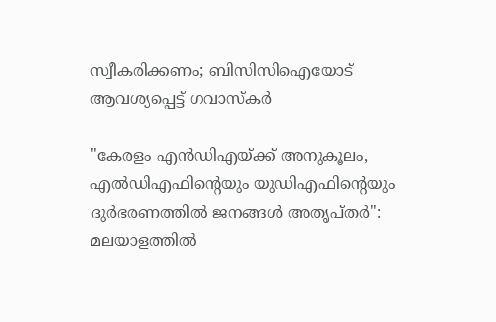സ്വീകരിക്കണം; ബിസിസിഐയോട് ആവശ‍്യപ്പെട്ട് ഗവാസ്കർ

"കേരളം എൻഡിഎയ്ക്ക് അനുകൂലം, എൽഡിഎഫിന്‍റെയും യുഡിഎഫിന്‍റെയും ദുർഭരണത്തിൽ ജനങ്ങൾ അതൃപ്തർ": മലയാളത്തിൽ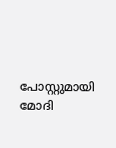പോസ്റ്റുമായി മോദി